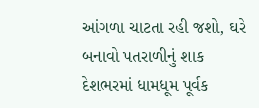આંગળા ચાટતા રહી જશો, ઘરે બનાવો પતરાળીનું શાક
દેશભરમાં ધામધૂમ પૂર્વક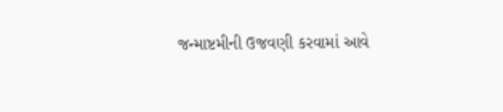જન્માષ્ટમીની ઉજવણી કરવામાં આવે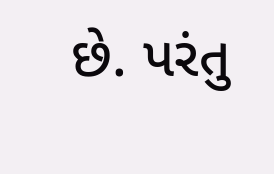છે. પરંતુ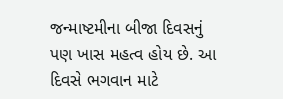જન્માષ્ટમીના બીજા દિવસનું પણ ખાસ મહત્વ હોય છે. આ દિવસે ભગવાન માટે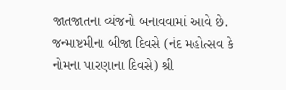જાતજાતના વ્યંજનો બનાવવામાં આવે છે. જન્માષ્ટમીના બીજા દિવસે (નંદ મહોત્સવ કે નોમના પારણાના દિવસે) શ્રી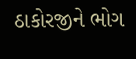ઠાકોરજીને ભોગ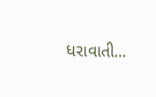ધરાવાતી...